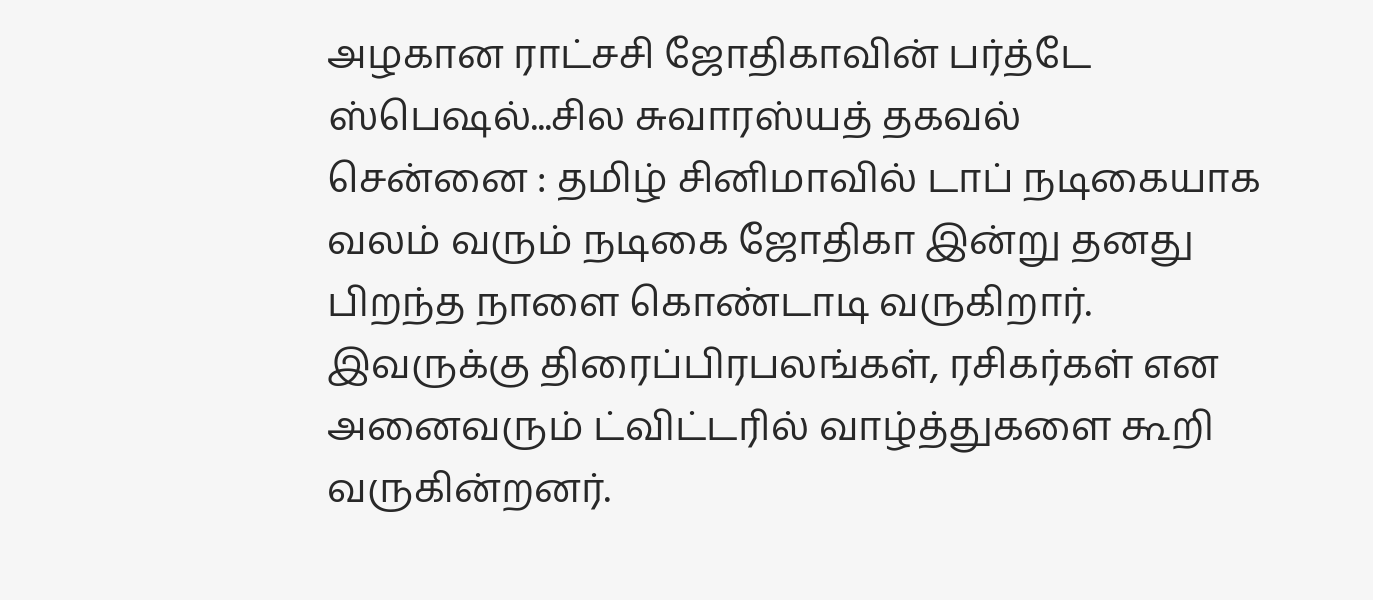அழகான ராட்சசி ஜோதிகாவின் பர்த்டே ஸ்பெஷல்...சில சுவாரஸ்யத் தகவல்
சென்னை : தமிழ் சினிமாவில் டாப் நடிகையாக வலம் வரும் நடிகை ஜோதிகா இன்று தனது பிறந்த நாளை கொண்டாடி வருகிறார். இவருக்கு திரைப்பிரபலங்கள், ரசிகர்கள் என அனைவரும் ட்விட்டரில் வாழ்த்துகளை கூறி வருகின்றனர்.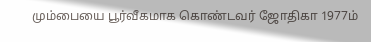மும்பையை பூர்வீகமாக கொண்டவர் ஜோதிகா 1977ம்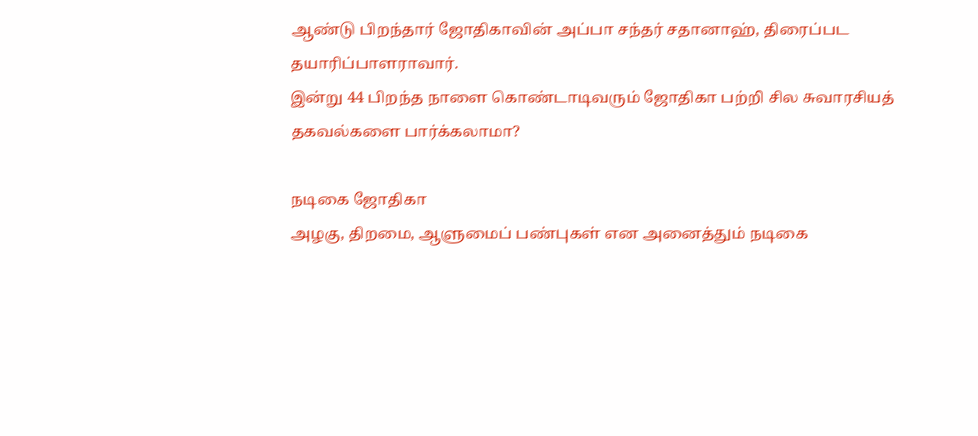ஆண்டு பிறந்தார் ஜோதிகாவின் அப்பா சந்தர் சதானாஹ், திரைப்பட தயாரிப்பாளராவார்.
இன்று 44 பிறந்த நாளை கொண்டாடிவரும் ஜோதிகா பற்றி சில சுவாரசியத் தகவல்களை பார்க்கலாமா?

நடிகை ஜோதிகா
அழகு, திறமை, ஆளுமைப் பண்புகள் என அனைத்தும் நடிகை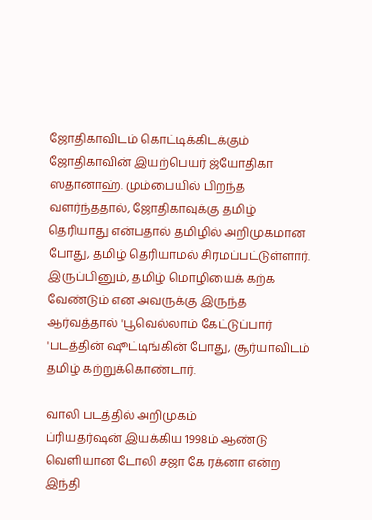ஜோதிகாவிடம் கொட்டிக்கிடக்கும் ஜோதிகாவின் இயற்பெயர் ஜ்யோதிகா ஸதானாஹ். மும்பையில் பிறந்த வளர்ந்ததால், ஜோதிகாவுக்கு தமிழ் தெரியாது என்பதால் தமிழில் அறிமுகமான போது, தமிழ் தெரியாமல் சிரமப்பட்டுள்ளார். இருப்பினும், தமிழ் மொழியைக் கற்க வேண்டும் என அவருக்கு இருந்த ஆர்வத்தால் 'பூவெல்லாம் கேட்டுப்பார் 'படத்தின் ஷூட்டிங்கின் போது, சூர்யாவிடம் தமிழ் கற்றுக்கொண்டார்.

வாலி படத்தில் அறிமுகம்
ப்ரியதர்ஷன் இயக்கிய 1998ம் ஆண்டு வெளியான டோலி சஜா கே ரக்னா என்ற இந்தி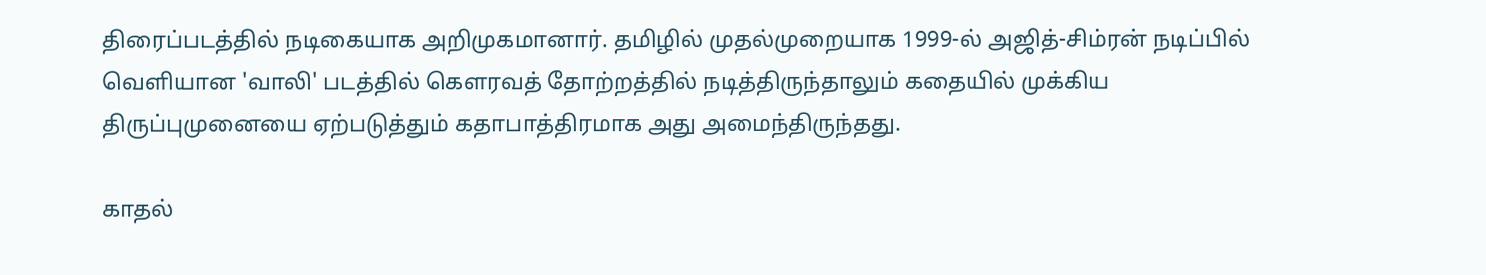திரைப்படத்தில் நடிகையாக அறிமுகமானார். தமிழில் முதல்முறையாக 1999-ல் அஜித்-சிம்ரன் நடிப்பில் வெளியான 'வாலி' படத்தில் கெளரவத் தோற்றத்தில் நடித்திருந்தாலும் கதையில் முக்கிய திருப்புமுனையை ஏற்படுத்தும் கதாபாத்திரமாக அது அமைந்திருந்தது.

காதல்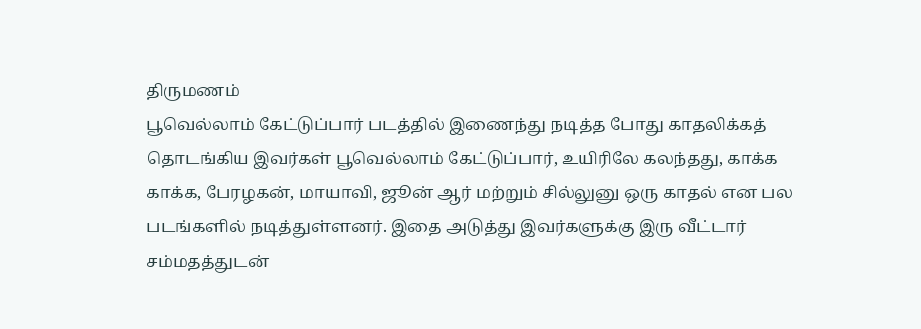திருமணம்
பூவெல்லாம் கேட்டுப்பார் படத்தில் இணைந்து நடித்த போது காதலிக்கத் தொடங்கிய இவர்கள் பூவெல்லாம் கேட்டுப்பார், உயிரிலே கலந்தது, காக்க காக்க, பேரழகன், மாயாவி, ஜூன் ஆர் மற்றும் சில்லுனு ஒரு காதல் என பல படங்களில் நடித்துள்ளனர். இதை அடுத்து இவர்களுக்கு இரு வீட்டார் சம்மதத்துடன்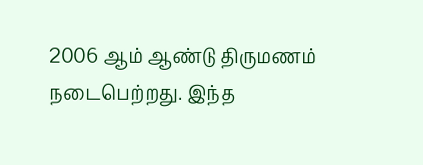2006 ஆம் ஆண்டு திருமணம் நடைபெற்றது. இந்த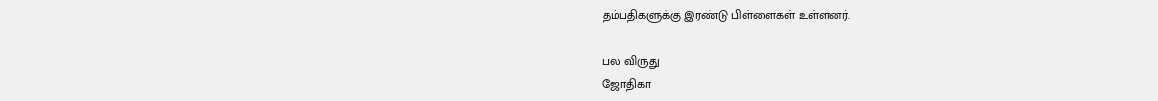தம்பதிகளுக்கு இரண்டு பிள்ளைகள் உள்ளனர்.

பல விருது
ஜோதிகா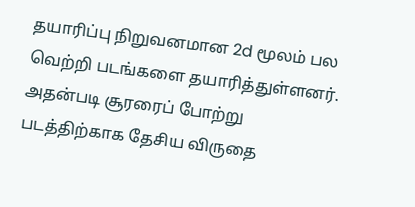தயாரிப்பு நிறுவனமான 2d மூலம் பல வெற்றி படங்களை தயாரித்துள்ளனர். அதன்படி சூரரைப் போற்று படத்திற்காக தேசிய விருதை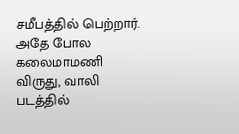சமீபத்தில் பெற்றார். அதே போல கலைமாமணி விருது, வாலி படத்தில்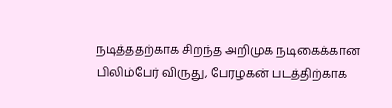நடித்ததற்காக சிறந்த அறிமுக நடிகைக்கான பிலிம்பேர் விருது, பேரழகன் படத்திற்காக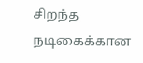சிறந்த நடிகைக்கான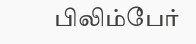பிலிம்பேர்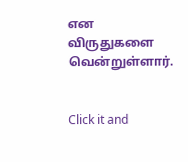என விருதுகளை வென்றுள்ளார்.


Click it and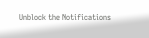Unblock the Notifications